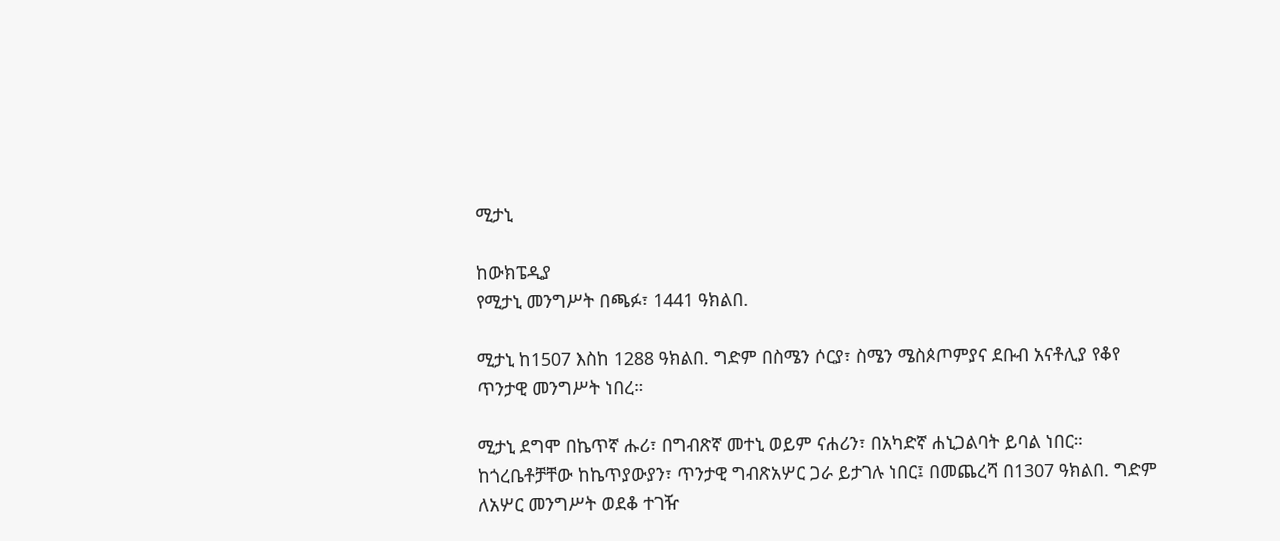ሚታኒ

ከውክፔዲያ
የሚታኒ መንግሥት በጫፉ፣ 1441 ዓክልበ.

ሚታኒ ከ1507 እስከ 1288 ዓክልበ. ግድም በስሜን ሶርያ፣ ስሜን ሜስጶጦምያና ደቡብ አናቶሊያ የቆየ ጥንታዊ መንግሥት ነበረ።

ሚታኒ ደግሞ በኬጥኛ ሑሪ፣ በግብጽኛ መተኒ ወይም ናሐሪን፣ በአካድኛ ሐኒጋልባት ይባል ነበር። ከጎረቤቶቻቸው ከኬጥያውያን፣ ጥንታዊ ግብጽአሦር ጋራ ይታገሉ ነበር፤ በመጨረሻ በ1307 ዓክልበ. ግድም ለአሦር መንግሥት ወደቆ ተገዥ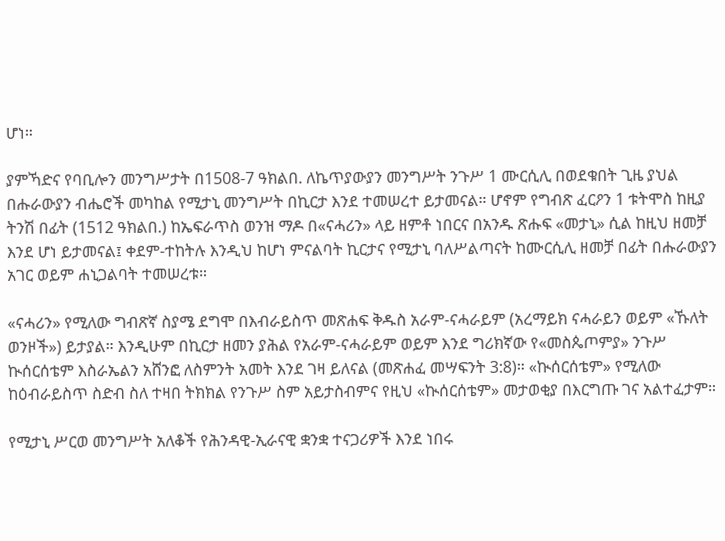ሆነ።

ያምኻድና የባቢሎን መንግሥታት በ1508-7 ዓክልበ. ለኬጥያውያን መንግሥት ንጉሥ 1 ሙርሲሊ በወደቁበት ጊዜ ያህል በሑራውያን ብሔሮች መካከል የሚታኒ መንግሥት በኪርታ እንደ ተመሠረተ ይታመናል። ሆኖም የግብጽ ፈርዖን 1 ቱትሞስ ከዚያ ትንሽ በፊት (1512 ዓክልበ.) ከኤፍራጥስ ወንዝ ማዶ በ«ናሓሪን» ላይ ዘምቶ ነበርና በአንዱ ጽሑፍ «መታኒ» ሲል ከዚህ ዘመቻ እንደ ሆነ ይታመናል፤ ቀደም-ተከትሉ እንዲህ ከሆነ ምናልባት ኪርታና የሚታኒ ባለሥልጣናት ከሙርሲሊ ዘመቻ በፊት በሑራውያን አገር ወይም ሐኒጋልባት ተመሠረቱ።

«ናሓሪን» የሚለው ግብጽኛ ስያሜ ደግሞ በእብራይስጥ መጽሐፍ ቅዱስ አራም-ናሓራይም (አረማይክ ናሓራይን ወይም «ኹለት ወንዞች») ይታያል። እንዲሁም በኪርታ ዘመን ያሕል የአራም-ናሓራይም ወይም እንደ ግሪክኛው የ«መስጴጦምያ» ንጉሥ ኲሰርሰቴም እስራኤልን አሸንፎ ለስምንት አመት እንደ ገዛ ይለናል (መጽሐፈ መሣፍንት 3:8)። «ኲሰርሰቴም» የሚለው ከዕብራይስጥ ስድብ ስለ ተዛበ ትክክል የንጉሥ ስም አይታስብምና የዚህ «ኲሰርሰቴም» መታወቂያ በእርግጡ ገና አልተፈታም።

የሚታኒ ሥርወ መንግሥት አለቆች የሕንዳዊ-ኢራናዊ ቋንቋ ተናጋሪዎች እንደ ነበሩ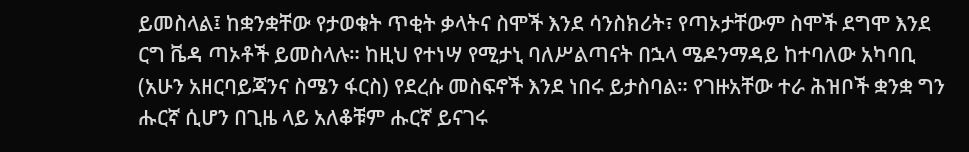ይመስላል፤ ከቋንቋቸው የታወቁት ጥቂት ቃላትና ስሞች እንደ ሳንስክሪት፣ የጣኦታቸውም ስሞች ደግሞ እንደ ርግ ቬዳ ጣኦቶች ይመስላሉ። ከዚህ የተነሣ የሚታኒ ባለሥልጣናት በኋላ ሜዶንማዳይ ከተባለው አካባቢ (አሁን አዘርባይጃንና ስሜን ፋርስ) የደረሱ መስፍኖች እንደ ነበሩ ይታስባል። የገዙአቸው ተራ ሕዝቦች ቋንቋ ግን ሑርኛ ሲሆን በጊዜ ላይ አለቆቹም ሑርኛ ይናገሩ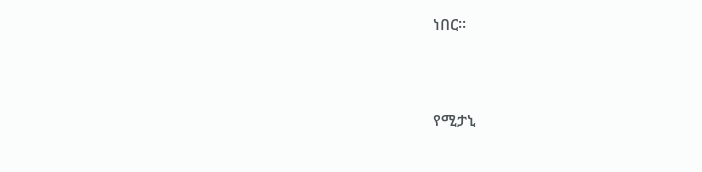ነበር።


የሚታኒ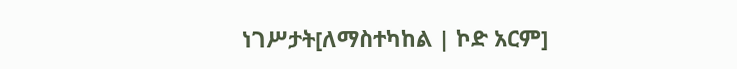ነገሥታት[ለማስተካከል | ኮድ አርም]